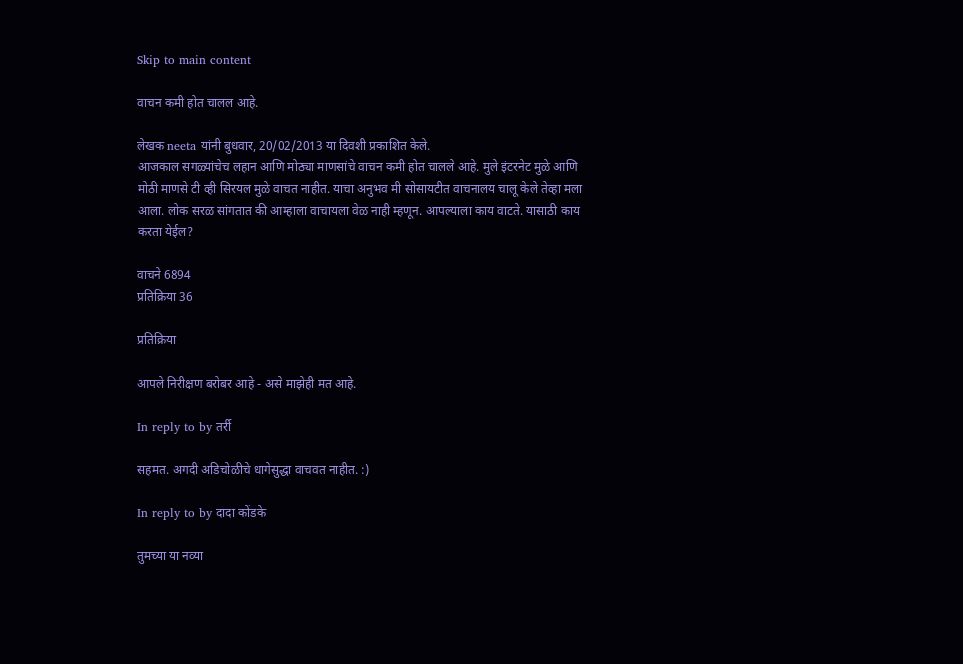Skip to main content

वाचन कमी होत चालल आहे.

लेखक neeta यांनी बुधवार, 20/02/2013 या दिवशी प्रकाशित केले.
आजकाल सगळ्यांचेच लहान आणि मोठ्या माणसांचे वाचन कमी होत चालले आहे. मुले इंटरनेट मुळे आणि मोठी माणसे टी व्ही सिरयल मुळे वाचत नाहीत. याचा अनुभव मी सोसायटीत वाचनालय चालू केले तेव्हा मला आला. लोक सरळ सांगतात की आम्हाला वाचायला वेळ नाही म्हणून. आपल्याला काय वाटते. यासाठी काय करता येईल?

वाचने 6894
प्रतिक्रिया 36

प्रतिक्रिया

आपले निरीक्षण बरोबर आहे - असे माझेही मत आहे.

In reply to by तर्री

सहमत. अगदी अडिचोळीचे धागेसुद्धा वाचवत नाहीत. :)

In reply to by दादा कोंडके

तुमच्या या नव्या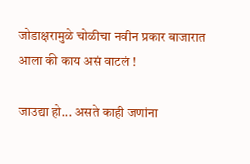जोडाक्षरामुळे चोळीचा नवीन प्रकार बाजारात आला की काय असं वाटलं !

जाउद्या हो... असते काही जणांना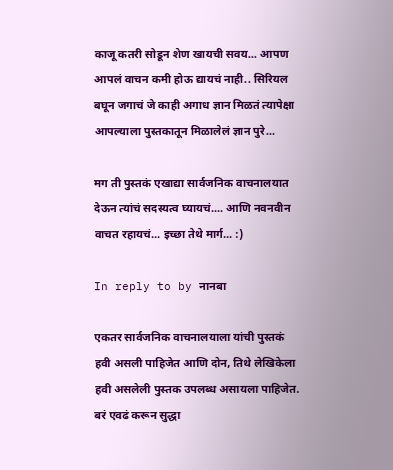काजू कतरी सोडून शेण खायची सवय... आपण आपलं वाचन कमी होऊ द्यायचं नाही.. सिरियल बघून जगाचं जे काही अगाध ज्ञान मिळतं त्यापेक्षा आपल्याला पुस्तकातून मिळालेलं ज्ञान पुरे...

मग ती पुस्तकं एखाद्या सार्वजनिक वाचनालयात देऊन त्यांचं सदस्यत्व घ्यायचं.... आणि नवनवीन वाचत रहायचं... इच्छा तेथे मार्ग... :)

In reply to by नानबा

एकतर सार्वजनिक वाचनालयाला यांची पुस्तकं हवी असली पाहिजेत आणि दोन, तिथे लेखिकेला हवी असलेली पुस्तक उपलब्ध असायला पाहिजेत. बरं एवढं करून सुद्धा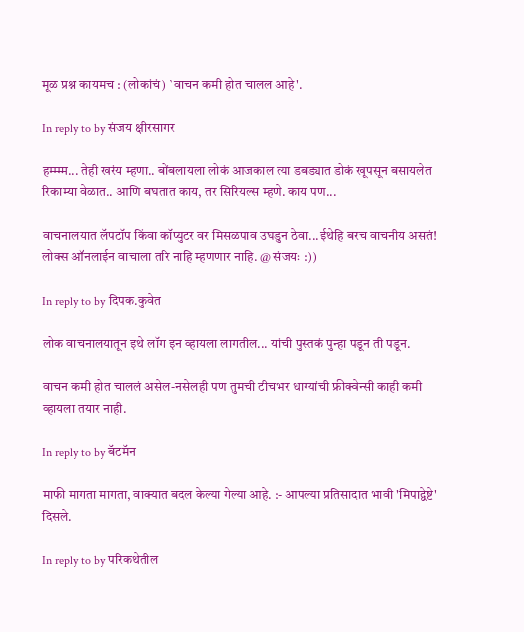मूळ प्रश्न कायमच : (लोकांचं) `वाचन कमी होत चालल आहे'.

In reply to by संजय क्षीरसागर

हम्म्म्म... तेही खरंय म्हणा.. बोंबलायला लोकं आजकाल त्या डबड्यात डोकं खूपसून बसायलेत रिकाम्या वेळात.. आणि बघतात काय, तर सिरियल्स म्हणे. काय पण...

वाचनालयात लॅपटॉप किंवा कॉप्युटर वर मिसळपाव उघडुन ठेवा...ईथेहि बरच वाचनीय असतं! लोक्स ऑनलाईन वाचाला तरि नाहि म्हणणार नाहि. @ संजयः :))

In reply to by दिपक.कुवेत

लोक वाचनालयातून इथे लॉग इन व्हायला लागतील... यांची पुस्तकं पुन्हा पडून ती पडून.

वाचन कमी होत चाललं असेल-नसेलही पण तुमची टीचभर धाग्यांची फ्रीक्वेन्सी काही कमी व्हायला तयार नाही.

In reply to by बॅटमॅन

माफी मागता मागता, वाक्यात बदल केल्या गेल्या आहे. :- आपल्या प्रतिसादात भावी 'मिपाद्वेष्टे' दिसले.

In reply to by परिकथेतील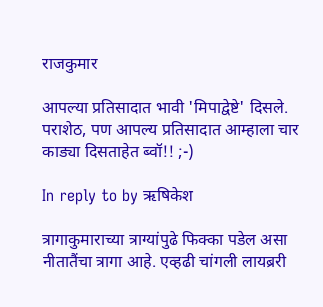राजकुमार

आपल्या प्रतिसादात भावी 'मिपाद्वेष्टे' दिसले.
पराशेठ, पण आपल्य प्रतिसादात आम्हाला चार काड्या दिसताहेत ब्वॉ!! ;-)

In reply to by ऋषिकेश

त्रागाकुमाराच्या त्राग्यांपुढे फिक्का पडेल असा नीतातैंचा त्रागा आहे. एव्हढी चांगली लायब्ररी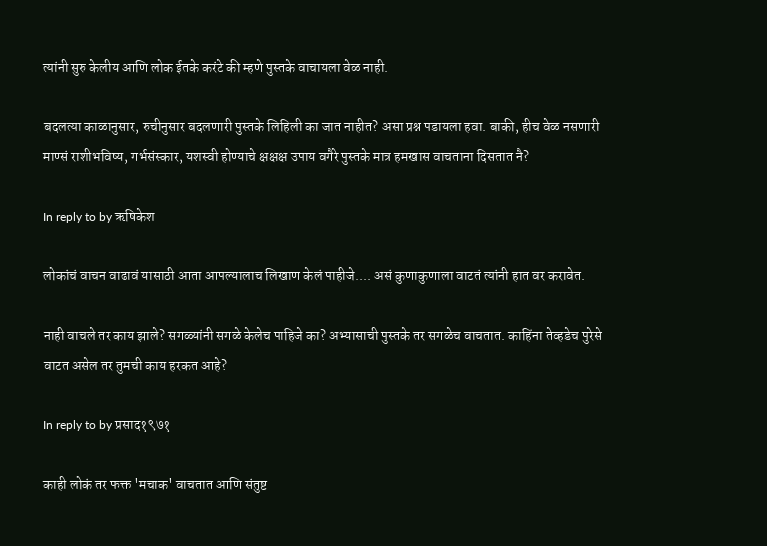त्यांनी सुरु केलीय आणि लोक ईतके करंटे की म्हणे पुस्तके वाचायला वेळ नाही.

बदलत्या काळानुसार, रुचीनुसार बदलणारी पुस्तके लिहिली का जात नाहीत? असा प्रश्न पडायला हवा. बाकी, हीच वेळ नसणारी माण्सं राशीभविष्य, गर्भसंस्कार, यशस्वी होण्याचे क्षक्षक्ष उपाय वगैरे पुस्तके मात्र हमखास वाचताना दिसतात नै?

In reply to by ऋषिकेश

लोकांचं वाचन वाढावं यासाठी आता आपल्यालाच लिखाण केलं पाहीजे.... असं कुणाकुणाला वाटतं त्यांनी हात वर करावेत.

नाही वाचले तर काय झाले? सगळ्यांनी सगळे केलेच पाहिजे का? अभ्यासाची पुस्तके तर सगळेच वाचतात. काहिंना तेव्हडेच पुरेसे वाटत असेल तर तुमची काय हरकत आहे?

In reply to by प्रसाद१९७१

काही लोकं तर फक्त 'मचाक' वाचतात आणि संतुष्ट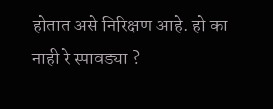होतात असे निरिक्षण आहे. हो का नाही रे स्पावड्या ?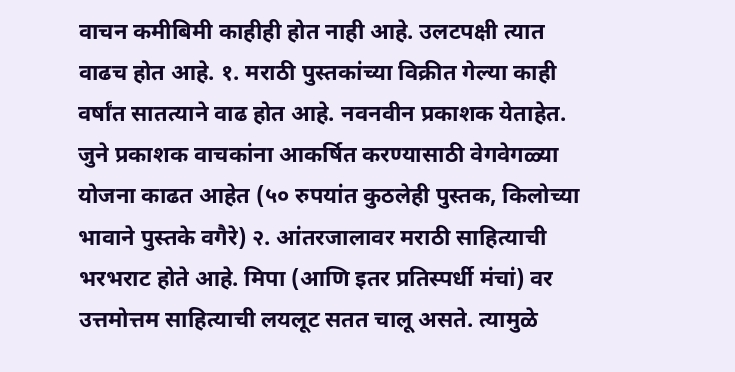वाचन कमीबिमी काहीही होत नाही आहे. उलटपक्षी त्यात वाढच होत आहे. १. मराठी पुस्तकांच्या विक्रीत गेल्या काही वर्षांत सातत्याने वाढ होत आहे. नवनवीन प्रकाशक येताहेत. जुने प्रकाशक वाचकांना आकर्षित करण्यासाठी वेगवेगळ्या योजना काढत आहेत (५० रुपयांत कुठलेही पुस्तक, किलोच्या भावाने पुस्तके वगैरे) २. आंतरजालावर मराठी साहित्याची भरभराट होते आहे. मिपा (आणि इतर प्रतिस्पर्धी मंचां) वर उत्तमोत्तम साहित्याची लयलूट सतत चालू असते. त्यामुळे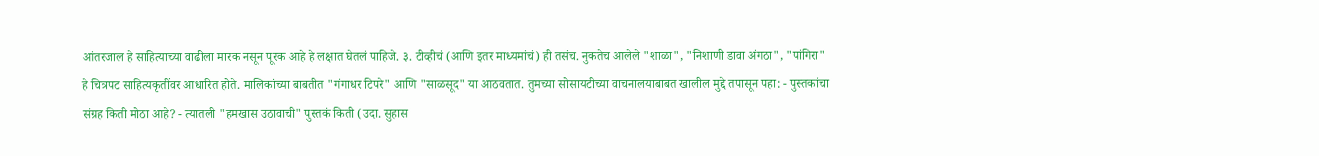आंतरजाल हे साहित्याच्या वाढीला मारक नसून पूरक आहे हे लक्षात घेतलं पाहिजे. ३. टीव्हीचं (आणि इतर माध्यमांचं) ही तसंच. नुकतेच आलेले "शाळा", "निशाणी डावा अंगठा", "पांगिरा" हे चित्रपट साहित्यकृतींवर आधारित होते. मालिकांच्या बाबतीत "गंगाधर टिपरे" आणि "साळसूद" या आठवतात. तुमच्या सोसायटीच्या वाचनालयाबाबत खालील मुद्दे तपासून पहा: - पुस्तकांचा संग्रह किती मोठा आहे? - त्यातली "हमखास उठावाची" पुस्तकं किती (उदा. सुहास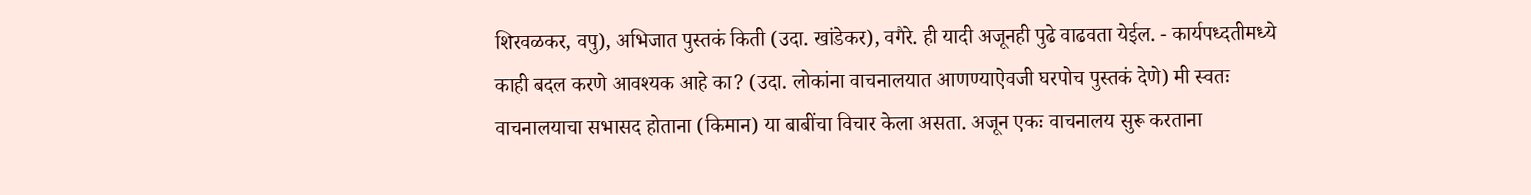शिरवळकर, वपु), अभिजात पुस्तकं किती (उदा. खांडेकर), वगैरे. ही यादी अजूनही पुढे वाढवता येईल. - कार्यपध्दतीमध्ये काही बदल करणे आवश्यक आहे का? (उदा. लोकांना वाचनालयात आणण्याऐवजी घरपोच पुस्तकं देणे) मी स्वतः वाचनालयाचा सभासद होताना (किमान) या बाबींचा विचार केला असता. अजून एकः वाचनालय सुरू करताना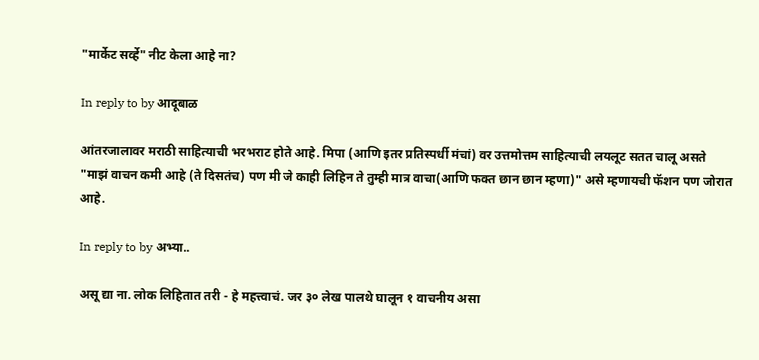"मार्केट सर्व्हे" नीट केला आहे ना?

In reply to by आदूबाळ

आंतरजालावर मराठी साहित्याची भरभराट होते आहे. मिपा (आणि इतर प्रतिस्पर्धी मंचां) वर उत्तमोत्तम साहित्याची लयलूट सतत चालू असते
"माझं वाचन कमी आहे (ते दिसतंच) पण मी जे काही लिहिन ते तुम्ही मात्र वाचा(आणि फक्त छान छान म्हणा)" असे म्हणायची फॅशन पण जोरात आहे.

In reply to by अभ्या..

असू द्या ना. लोक लिहितात तरी - हे महत्त्वाचं. जर ३० लेख पालथे घालून १ वाचनीय असा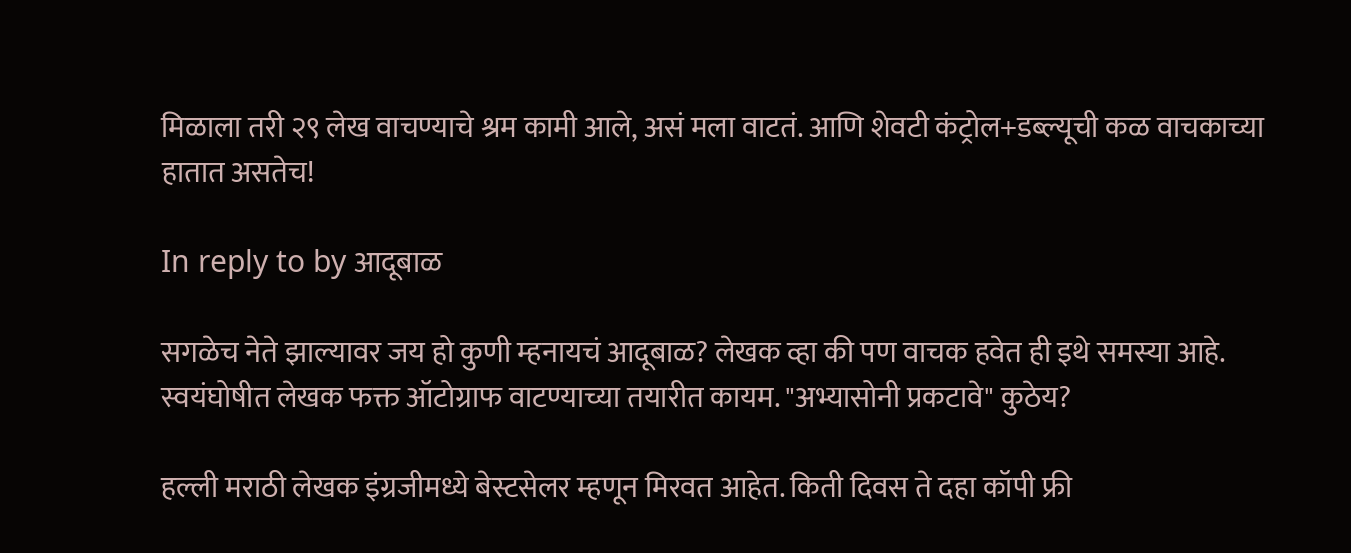मिळाला तरी २९ लेख वाचण्याचे श्रम कामी आले, असं मला वाटतं. आणि शेवटी कंट्रोल+डब्ल्यूची कळ वाचकाच्या हातात असतेच!

In reply to by आदूबाळ

सगळेच नेते झाल्यावर जय हो कुणी म्हनायचं आदूबाळ? लेखक व्हा की पण वाचक हवेत ही इथे समस्या आहे. स्वयंघोषीत लेखक फक्त ऑटोग्राफ वाटण्याच्या तयारीत कायम. "अभ्यासोनी प्रकटावे" कुठेय?

हल्ली मराठी लेखक इंग्रजीमध्ये बेस्टसेलर म्हणून मिरवत आहेत. किती दिवस ते दहा कॉपी फ्री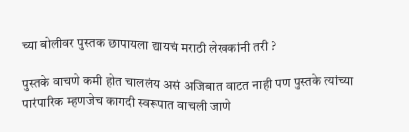च्या बोलीवर पुस्तक छापायला द्यायचं मराठी लेखकांनी तरी ?

पुस्तके वाचणे कमी होत चाललंय असं अजिबात वाटत नाही पण पुस्तके त्यांच्या पारंपारिक म्हणजेच कागदी स्वरूपात वाचली जाणे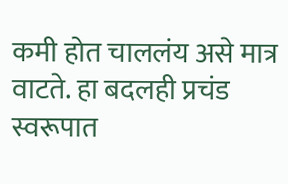कमी होत चाललंय असे मात्र वाटते. हा बदलही प्रचंड स्वरूपात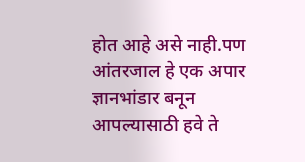होत आहे असे नाही.पण आंतरजाल हे एक अपार ज्ञानभांडार बनून आपल्यासाठी हवे ते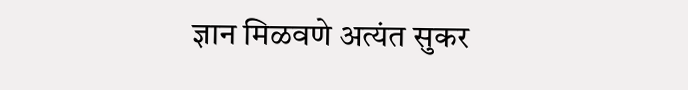ज्ञान मिळवणे अत्यंत सुकर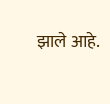झाले आहे.